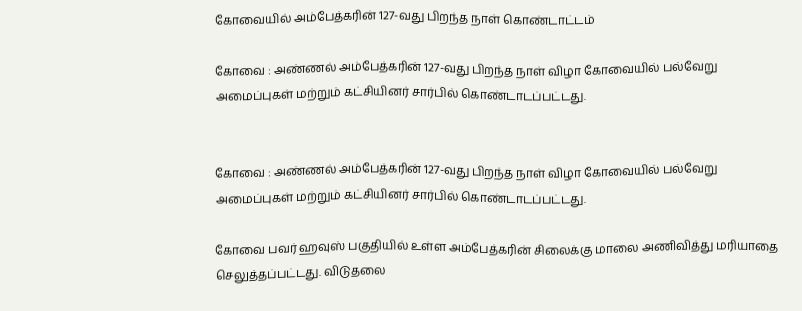கோவையில் அம்பேத்கரின் 127-வது பிறந்த நாள் கொண்டாட்டம்

கோவை : அண்ணல் அம்பேத்கரின் 127-வது பிறந்த நாள் விழா கோவையில் பல்வேறு அமைப்புகள் மற்றும் கட்சியினர் சார்பில் கொண்டாடப்பட்டது.


கோவை : அண்ணல் அம்பேத்கரின் 127-வது பிறந்த நாள் விழா கோவையில் பல்வேறு அமைப்புகள் மற்றும் கட்சியினர் சார்பில் கொண்டாடப்பட்டது.

கோவை பவர் ஹவுஸ் பகுதியில் உள்ள அம்பேத்கரின் சிலைக்கு மாலை அணிவித்து மரியாதை செலுத்தப்பட்டது. விடுதலை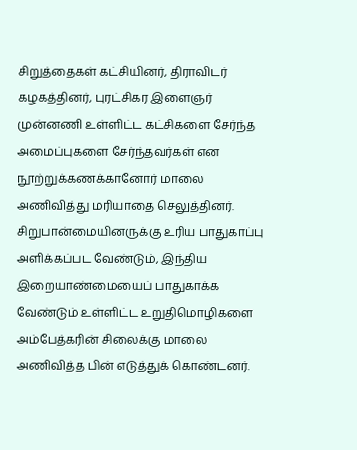சிறுத்தைகள் கட்சியினர், திராவிடர் கழகத்தினர், புரட்சிகர இளைஞர் முன்னணி உள்ளிட்ட கட்சிகளை சேர்ந்த அமைப்புகளை சேர்ந்தவர்கள் என நூற்றுக்கணக்கானோர் மாலை அணிவித்து மரியாதை செலுத்தினர். சிறுபான்மையினருக்கு உரிய பாதுகாப்பு அளிக்கப்பட வேண்டும், இந்திய இறையாண்மையைப் பாதுகாக்க வேண்டும் உள்ளிட்ட உறுதிமொழிகளை அம்பேத்கரின் சிலைக்கு மாலை அணிவித்த பின் எடுத்துக் கொண்டனர்.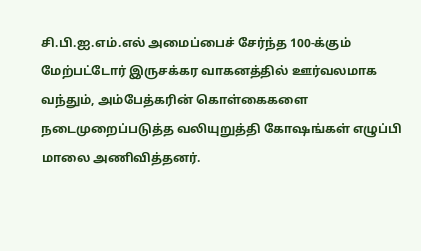சி.பி.ஐ.எம்.எல் அமைப்பைச் சேர்ந்த 100-க்கும் மேற்பட்டோர் இருசக்கர வாகனத்தில் ஊர்வலமாக வந்தும், அம்பேத்கரின் கொள்கைகளை நடைமுறைப்படுத்த வலியுறுத்தி கோஷங்கள் எழுப்பி மாலை அணிவித்தனர்.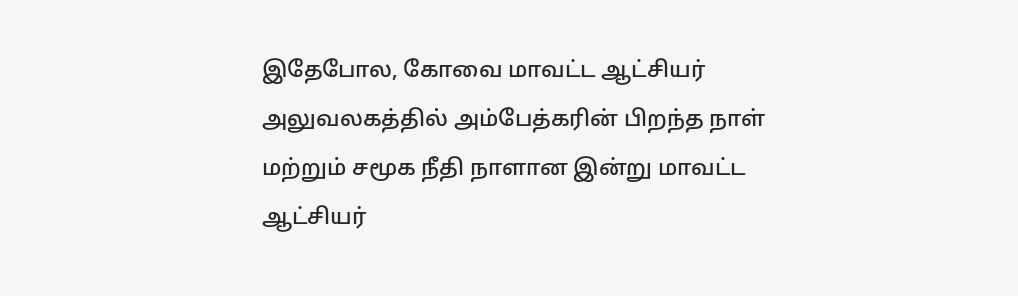இதேபோல, கோவை மாவட்ட ஆட்சியர் அலுவலகத்தில் அம்பேத்கரின் பிறந்த நாள் மற்றும் சமூக நீதி நாளான இன்று மாவட்ட ஆட்சியர்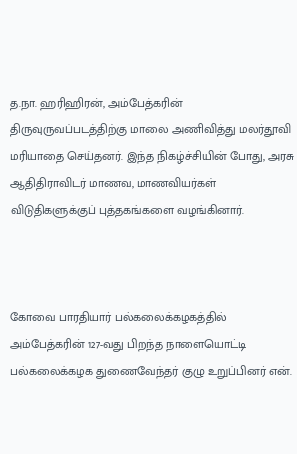த.நா. ஹரிஹிரன், அம்பேத்கரின் திருவுருவப்படத்திற்கு மாலை அணிவித்து மலர்தூவி மரியாதை செய்தனர். இந்த நிகழ்ச்சியின் போது, அரசு ஆதிதிராவிடர் மாணவ, மாணவியர்கள் விடுதிகளுக்குப் புத்தகங்களை வழங்கினார்.



கோவை பாரதியார் பல்கலைக்கழகத்தில் அம்பேத்கரின் 127-வது பிறந்த நாளையொட்டி பல்கலைக்கழக துணைவேந்தர் குழு உறுப்பினர் என்.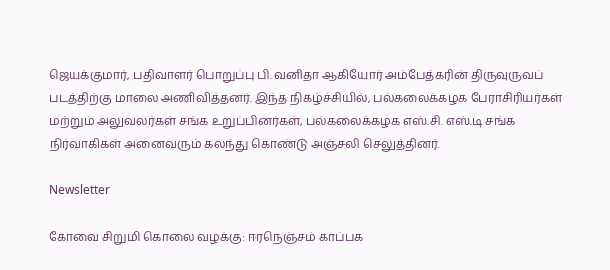ஜெயக்குமார், பதிவாளர் பொறுப்பு பி. வனிதா ஆகியோர் அம்பேத்கரின் திருவுருவப் படத்திற்கு மாலை அணிவித்தனர். இந்த நிகழ்ச்சியில், பல்கலைக்கழக பேராசிரியர்கள் மற்றும் அலுவலர்கள் சங்க உறுப்பினர்கள், பல்கலைக்கழக எஸ்.சி. எஸ்.டி சங்க நிர்வாகிகள் அனைவரும் கலந்து கொண்டு அஞ்சலி செலுத்தினர்.

Newsletter

கோவை சிறுமி கொலை வழக்கு: ஈரநெஞ்சம் காப்பக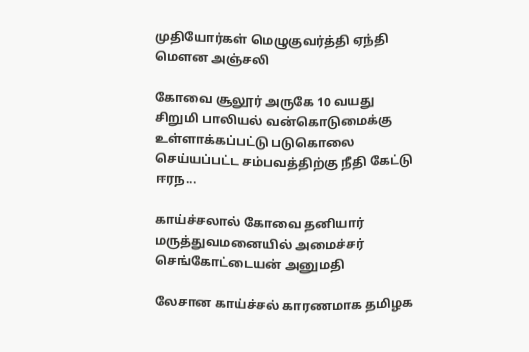முதியோர்கள் மெழுகுவர்த்தி ஏந்தி மௌன அஞ்சலி

கோவை சூலூர் அருகே 10 வயது சிறுமி பாலியல் வன்கொடுமைக்கு உள்ளாக்கப்பட்டு படுகொலை செய்யப்பட்ட சம்பவத்திற்கு நீதி கேட்டு ஈரந...

காய்ச்சலால் கோவை தனியார் மருத்துவமனையில் அமைச்சர் செங்கோட்டையன் அனுமதி

லேசான காய்ச்சல் காரணமாக தமிழக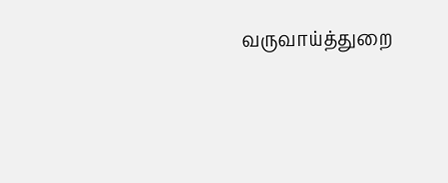வருவாய்த்துறை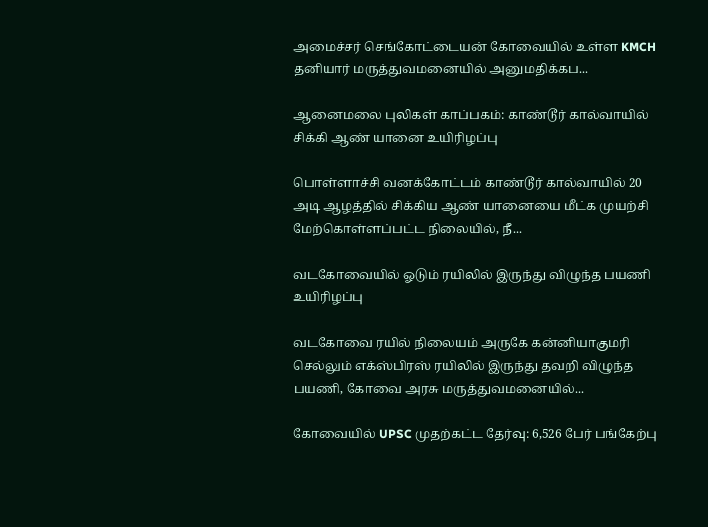அமைச்சர் செங்கோட்டையன் கோவையில் உள்ள KMCH தனியார் மருத்துவமனையில் அனுமதிக்கப...

ஆனைமலை புலிகள் காப்பகம்: காண்டூர் கால்வாயில் சிக்கி ஆண் யானை உயிரிழப்பு

பொள்ளாச்சி வனக்கோட்டம் காண்டூர் கால்வாயில் 20 அடி ஆழத்தில் சிக்கிய ஆண் யானையை மீட்க முயற்சி மேற்கொள்ளப்பட்ட நிலையில், நீ...

வடகோவையில் ஓடும் ரயிலில் இருந்து விழுந்த பயணி உயிரிழப்பு

வடகோவை ரயில் நிலையம் அருகே கன்னியாகுமரி செல்லும் எக்ஸ்பிரஸ் ரயிலில் இருந்து தவறி விழுந்த பயணி, கோவை அரசு மருத்துவமனையில்...

கோவையில் UPSC முதற்கட்ட தேர்வு: 6,526 பேர் பங்கேற்பு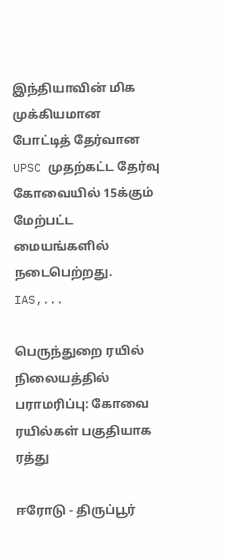இந்தியாவின் மிக முக்கியமான போட்டித் தேர்வான UPSC முதற்கட்ட தேர்வு கோவையில் 15க்கும் மேற்பட்ட மையங்களில் நடைபெற்றது. IAS,...

பெருந்துறை ரயில் நிலையத்தில் பராமரிப்பு: கோவை ரயில்கள் பகுதியாக ரத்து

ஈரோடு - திருப்பூர்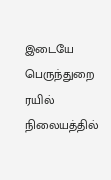இடையே பெருந்துறை ரயில் நிலையத்தில்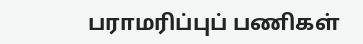பராமரிப்புப் பணிகள்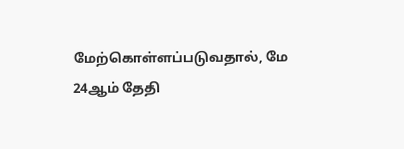மேற்கொள்ளப்படுவதால், மே 24ஆம் தேதி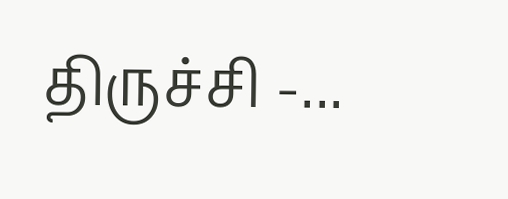திருச்சி -...